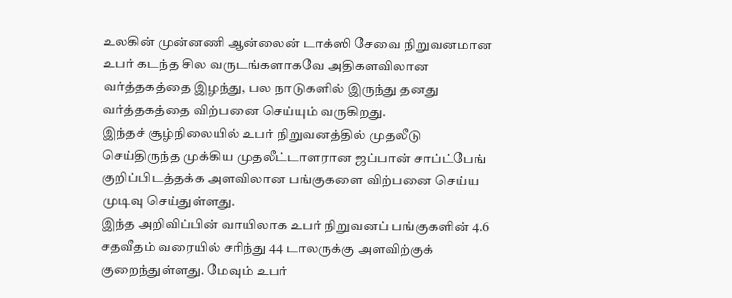உலகின் முன்னணி ஆன்லைன் டாக்ஸி சேவை நிறுவனமான உபர் கடந்த சில வருடங்களாகவே அதிகளவிலான வர்த்தகத்தை இழந்து, பல நாடுகளில் இருந்து தனது வர்த்தகத்தை விற்பனை செய்யும் வருகிறது.
இந்தச் சூழ்நிலையில் உபர் நிறுவனத்தில் முதலீடு செய்திருந்த முக்கிய முதலீட்டாளரான ஜப்பான் சாப்ட்பேங் குறிப்பிடத்தக்க அளவிலான பங்குகளை விற்பனை செய்ய முடிவு செய்துள்ளது.
இந்த அறிவிப்பின் வாயிலாக உபர் நிறுவனப் பங்குகளின் 4.6 சதவீதம் வரையில் சரிந்து 44 டாலருக்கு அளவிற்குக் குறைந்துள்ளது. மேவும் உபர்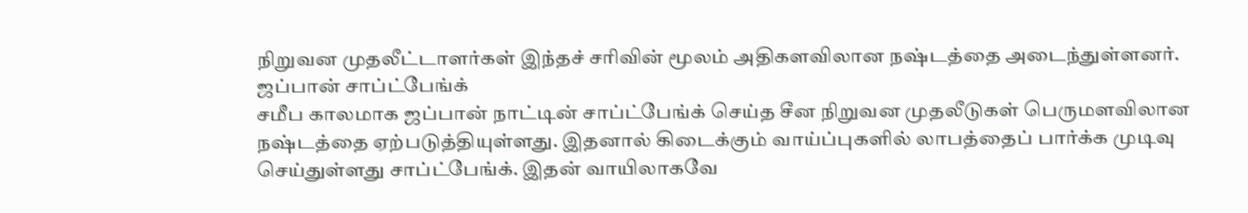நிறுவன முதலீட்டாளர்கள் இந்தச் சரிவின் மூலம் அதிகளவிலான நஷ்டத்தை அடைந்துள்ளனர்.
ஜப்பான் சாப்ட்பேங்க்
சமீப காலமாக ஜப்பான் நாட்டின் சாப்ட்பேங்க் செய்த சீன நிறுவன முதலீடுகள் பெருமளவிலான நஷ்டத்தை ஏற்படுத்தியுள்ளது. இதனால் கிடைக்கும் வாய்ப்புகளில் லாபத்தைப் பார்க்க முடிவு செய்துள்ளது சாப்ட்பேங்க். இதன் வாயிலாகவே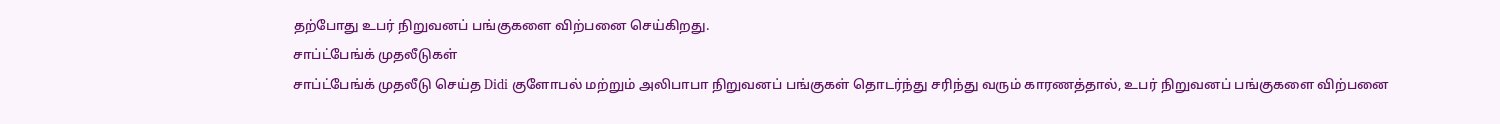தற்போது உபர் நிறுவனப் பங்குகளை விற்பனை செய்கிறது.
சாப்ட்பேங்க் முதலீடுகள்
சாப்ட்பேங்க் முதலீடு செய்த Didi குளோபல் மற்றும் அலிபாபா நிறுவனப் பங்குகள் தொடர்ந்து சரிந்து வரும் காரணத்தால், உபர் நிறுவனப் பங்குகளை விற்பனை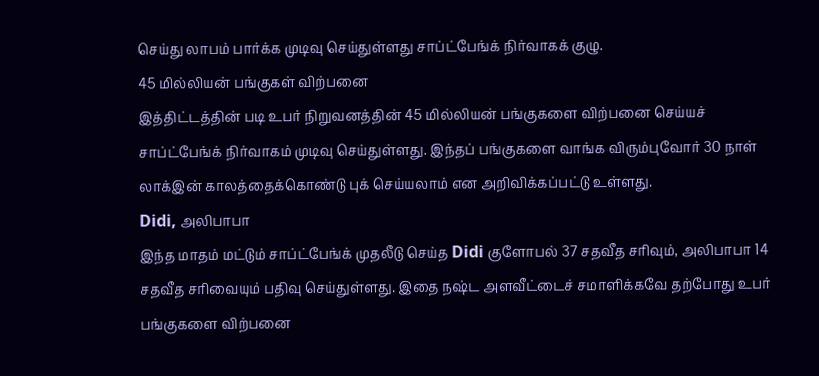செய்து லாபம் பார்க்க முடிவு செய்துள்ளது சாப்ட்பேங்க் நிர்வாகக் குழு.
45 மில்லியன் பங்குகள் விற்பனை
இத்திட்டத்தின் படி உபர் நிறுவனத்தின் 45 மில்லியன் பங்குகளை விற்பனை செய்யச் சாப்ட்பேங்க் நிர்வாகம் முடிவு செய்துள்ளது. இந்தப் பங்குகளை வாங்க விரும்புவோர் 30 நாள் லாக்இன் காலத்தைக்கொண்டு புக் செய்யலாம் என அறிவிக்கப்பட்டு உள்ளது.
Didi, அலிபாபா
இந்த மாதம் மட்டும் சாப்ட்பேங்க் முதலீடு செய்த Didi குளோபல் 37 சதவீத சரிவும், அலிபாபா 14 சதவீத சரிவையும் பதிவு செய்துள்ளது. இதை நஷ்ட அளவீட்டைச் சமாளிக்கவே தற்போது உபர் பங்குகளை விற்பனை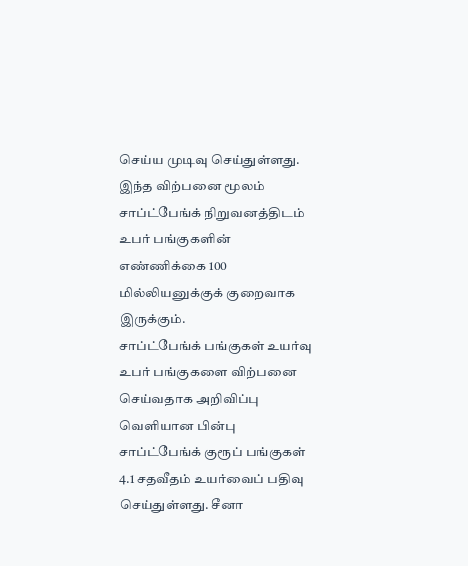செய்ய முடிவு செய்துள்ளது. இந்த விற்பனை மூலம் சாப்ட்பேங்க் நிறுவனத்திடம் உபர் பங்குகளின் எண்ணிக்கை 100 மில்லியனுக்குக் குறைவாக இருக்கும்.
சாப்ட்பேங்க் பங்குகள் உயர்வு
உபர் பங்குகளை விற்பனை செய்வதாக அறிவிப்பு வெளியான பின்பு சாப்ட்பேங்க் குரூப் பங்குகள் 4.1 சதவீதம் உயர்வைப் பதிவு செய்துள்ளது. சீனா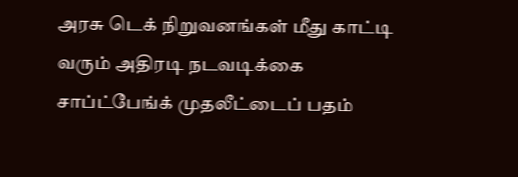அரசு டெக் நிறுவனங்கள் மீது காட்டி வரும் அதிரடி நடவடிக்கை சாப்ட்பேங்க் முதலீட்டைப் பதம்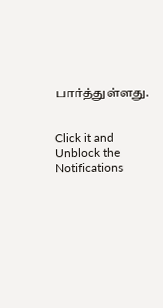பார்த்துள்ளது.


Click it and Unblock the Notifications